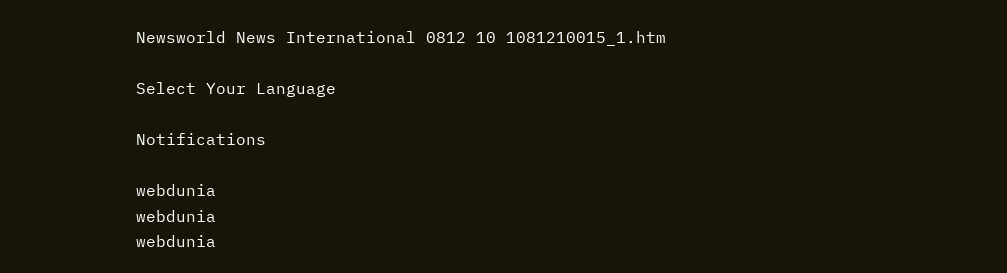Newsworld News International 0812 10 1081210015_1.htm

Select Your Language

Notifications

webdunia
webdunia
webdunia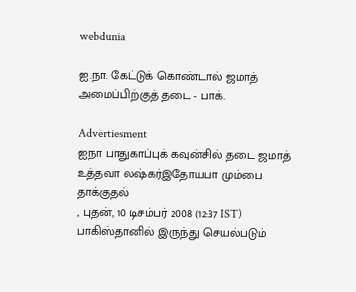webdunia

ஐ.நா. கேட்டுக் கொண்டால் ஜமாத் அமைப்பிற்குத் தடை - பாக்.

Advertiesment
ஐநா பாதுகாப்புக் கவுன்சில் தடை ஜமாத் உத்தவா லஷ்கர்இதோயபா மும்பை தாக்குதல்
, புதன், 10 டிசம்பர் 2008 (12:37 IST)
பாகிஸ்தானில் இருந்து செயல்படும்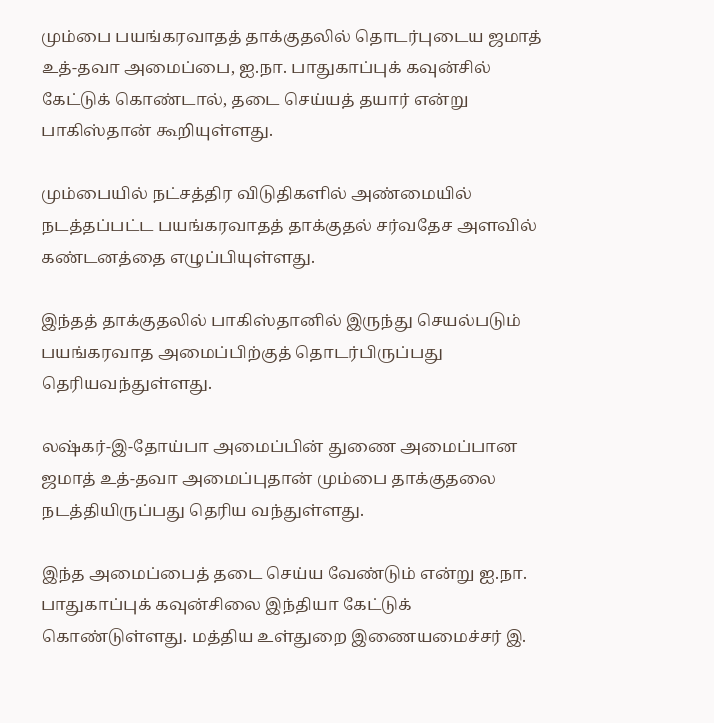மும்பை பயங்கரவாதத் தாக்குதலில் தொடர்புடைய ஜமாத் உத்-தவா அமைப்பை, ஐ.நா. பாதுகாப்புக் கவுன்சில் கேட்டுக் கொண்டால், தடை செய்யத் தயார் என்று பாகிஸ்தான் கூறியுள்ளது.

மும்பையில் நட்சத்திர விடுதிகளில் அண்மையில் நடத்தப்பட்ட பயங்கரவாதத் தாக்குதல் சர்வதேச அளவில் கண்டனத்தை எழுப்பியுள்ளது.

இந்தத் தாக்குதலில் பாகிஸ்தானில் இருந்து செயல்படும் பயங்கரவாத அமைப்பிற்குத் தொடர்பிருப்பது தெரியவந்துள்ளது.

லஷ்கர்-இ-தோய்பா அமைப்பின் துணை அமைப்பான ஜமாத் உத்-தவா அமைப்புதான் மும்பை தாக்குதலை நடத்தியிருப்பது தெரிய வந்துள்ளது.

இந்த அமைப்பைத் தடை செய்ய வேண்டும் என்று ஐ.நா. பாதுகாப்புக் கவுன்சிலை இந்தியா கேட்டுக் கொண்டுள்ளது. மத்திய உள்துறை இணையமைச்சர் இ.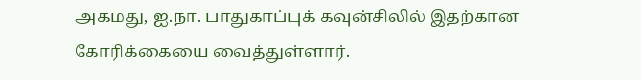அகமது, ஐ.நா. பாதுகாப்புக் கவுன்சிலில் இதற்கான கோரிக்கையை வைத்துள்ளார்.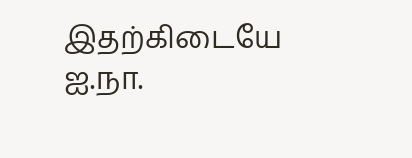இதற்கிடையே ஐ.நா.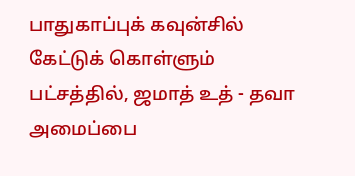பாதுகாப்புக் கவுன்சில் கேட்டுக் கொள்ளும் பட்சத்தில், ஜமாத் உத் - தவா அமைப்பை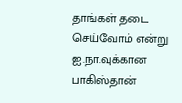தாங்கள் தடை செய்வோம் என்று ஐ.நா.வுக்கான பாகிஸ்தான்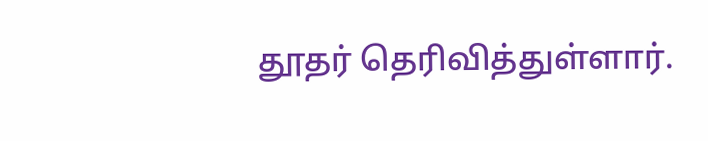தூதர் தெரிவித்துள்ளார்.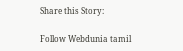Share this Story:

Follow Webdunia tamil